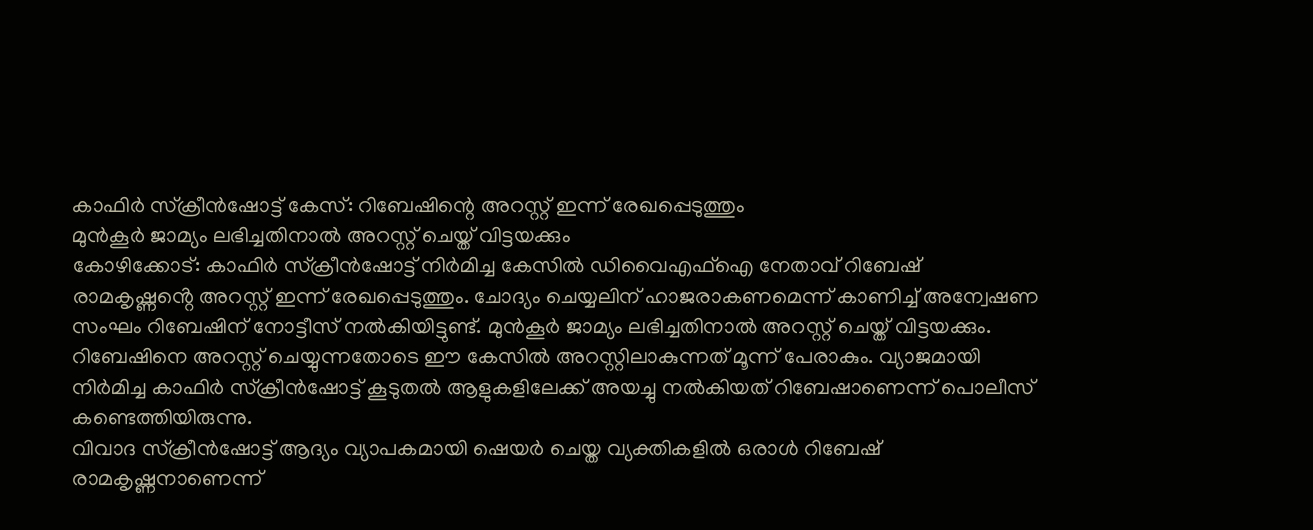കാഫിർ സ്ക്രീൻഷോട്ട് കേസ്: റിബേഷിന്റെ അറസ്റ്റ് ഇന്ന് രേഖപ്പെടുത്തും
മുൻകൂർ ജാമ്യം ലഭിച്ചതിനാൽ അറസ്റ്റ് ചെയ്ത് വിട്ടയക്കും
കോഴിക്കോട്: കാഫിർ സ്ക്രീൻഷോട്ട് നിർമിച്ച കേസിൽ ഡിവൈഎഫ്ഐ നേതാവ് റിബേഷ് രാമകൃഷ്ണൻ്റെ അറസ്റ്റ് ഇന്ന് രേഖപ്പെടുത്തും. ചോദ്യം ചെയ്യലിന് ഹാജരാകണമെന്ന് കാണിച്ച് അന്വേഷണ സംഘം റിബേഷിന് നോട്ടീസ് നൽകിയിട്ടുണ്ട്. മുൻകൂർ ജാമ്യം ലഭിച്ചതിനാൽ അറസ്റ്റ് ചെയ്ത് വിട്ടയക്കും. റിബേഷിനെ അറസ്റ്റ് ചെയ്യുന്നതോടെ ഈ കേസിൽ അറസ്റ്റിലാകുന്നത് മൂന്ന് പേരാകും. വ്യാജമായി നിർമിച്ച കാഫിർ സ്ക്രീൻഷോട്ട് കൂടുതൽ ആളുകളിലേക്ക് അയച്ചു നൽകിയത് റിബേഷാണെന്ന് പൊലീസ് കണ്ടെത്തിയിരുന്നു.
വിവാദ സ്ക്രീൻഷോട്ട് ആദ്യം വ്യാപകമായി ഷെയർ ചെയ്ത വ്യക്തികളിൽ ഒരാൾ റിബേഷ് രാമകൃഷ്ണനാണെന്ന്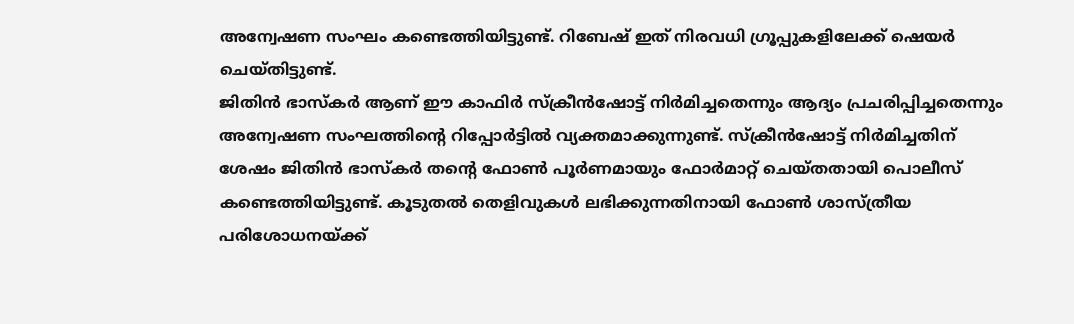അന്വേഷണ സംഘം കണ്ടെത്തിയിട്ടുണ്ട്. റിബേഷ് ഇത് നിരവധി ഗ്രൂപ്പുകളിലേക്ക് ഷെയർ ചെയ്തിട്ടുണ്ട്.
ജിതിൻ ഭാസ്കർ ആണ് ഈ കാഫിർ സ്ക്രീൻഷോട്ട് നിർമിച്ചതെന്നും ആദ്യം പ്രചരിപ്പിച്ചതെന്നും അന്വേഷണ സംഘത്തിന്റെ റിപ്പോർട്ടിൽ വ്യക്തമാക്കുന്നുണ്ട്. സ്ക്രീൻഷോട്ട് നിർമിച്ചതിന് ശേഷം ജിതിൻ ഭാസ്കർ തന്റെ ഫോൺ പൂർണമായും ഫോർമാറ്റ് ചെയ്തതായി പൊലീസ് കണ്ടെത്തിയിട്ടുണ്ട്. കൂടുതൽ തെളിവുകൾ ലഭിക്കുന്നതിനായി ഫോൺ ശാസ്ത്രീയ പരിശോധനയ്ക്ക്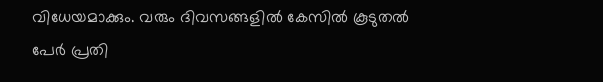വിധേയമാക്കും. വരും ദിവസങ്ങളിൽ കേസിൽ കൂടുതൽ പേർ പ്രതി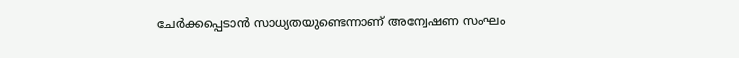ചേർക്കപ്പെടാൻ സാധ്യതയുണ്ടെന്നാണ് അന്വേഷണ സംഘം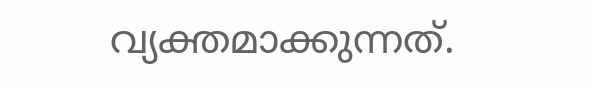വ്യക്തമാക്കുന്നത്.